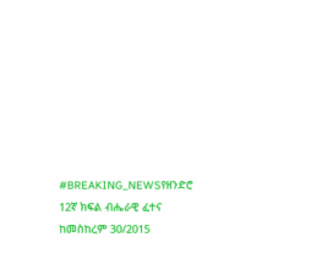#BREAKING_NEWSየዘንድሮ 12ኛ ክፍል ብሔራዊ ፈተና ከመስከረም 30/2015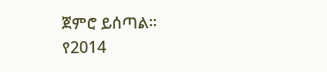ጀምሮ ይሰጣል።
የ2014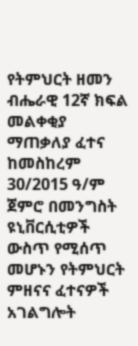የትምህርት ዘመን ብሔራዊ 12ኛ ክፍል መልቀቂያ ማጠቃለያ ፈተና ከመስከረም 30/2015 ዓ/ም ጀምሮ በመንግስት ዩኒቨርሲቲዎች ውስጥ የሚሰጥ መሆኑን የትምህርት ምዘናና ፈተናዎች አገልግሎት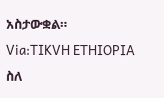አስታውቋል።
Via:TIKVH ETHIOPIA
ስለ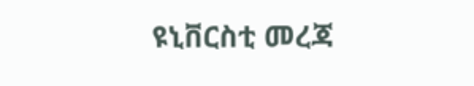ዩኒቨርስቲ መረጃ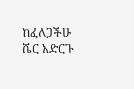ከፈለጋችሁ ሼር አድርጉ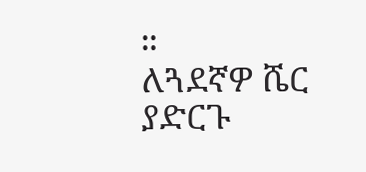።
ለጓደኛዎ ሼር ያድርጉ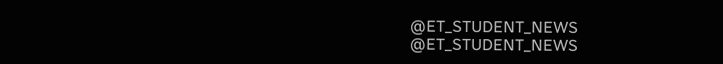@ET_STUDENT_NEWS
@ET_STUDENT_NEWS